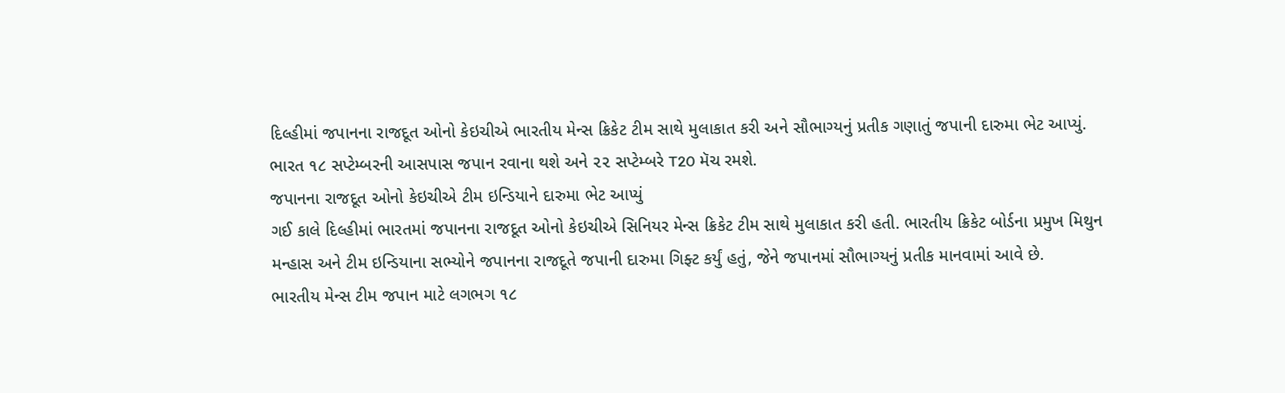દિલ્હીમાં જપાનના રાજદૂત ઓનો કેઇચીએ ભારતીય મેન્સ ક્રિકેટ ટીમ સાથે મુલાકાત કરી અને સૌભાગ્યનું પ્રતીક ગણાતું જપાની દારુમા ભેટ આપ્યું. ભારત ૧૮ સપ્ટેમ્બરની આસપાસ જપાન રવાના થશે અને ૨૨ સપ્ટેમ્બરે T20 મૅચ રમશે.
જપાનના રાજદૂત ઓનો કેઇચીએ ટીમ ઇન્ડિયાને દારુમા ભેટ આપ્યું
ગઈ કાલે દિલ્હીમાં ભારતમાં જપાનના રાજદૂત ઓનો કેઇચીએ સિનિયર મેન્સ ક્રિકેટ ટીમ સાથે મુલાકાત કરી હતી. ભારતીય ક્રિકેટ બોર્ડના પ્રમુખ મિથુન મન્હાસ અને ટીમ ઇન્ડિયાના સભ્યોને જપાનના રાજદૂતે જપાની દારુમા ગિફ્ટ કર્યું હતું, જેને જપાનમાં સૌભાગ્યનું પ્રતીક માનવામાં આવે છે.
ભારતીય મેન્સ ટીમ જપાન માટે લગભગ ૧૮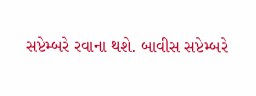સપ્ટેમ્બરે રવાના થશે. બાવીસ સપ્ટેમ્બરે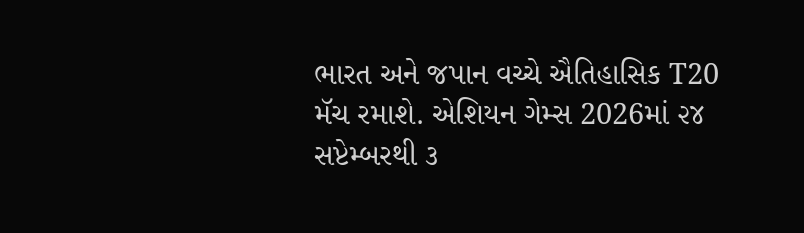ભારત અને જપાન વચ્ચે ઐતિહાસિક T20 મૅચ રમાશે. એશિયન ગેમ્સ 2026માં ૨૪ સપ્ટેમ્બરથી ૩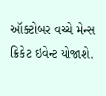ઑક્ટોબર વચ્ચે મેન્સ ક્રિકેટ ઇવેન્ટ યોજાશે.